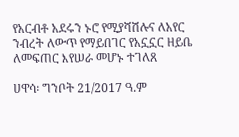የአርብቶ አደሩን ኑሮ የሚያሻሽሉና ለአየር ንብረት ለውጥ የማይበገር የአኗኗር ዘይቤ ለመፍጠር እየሠራ መሆኑ ተገለጸ

ሀዋሳ፡ ግንቦት 21/2017 ዓ.ም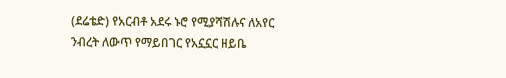(ደሬቴድ) የአርብቶ አደሩ ኑሮ የሚያሻሽሉና ለአየር ንብረት ለውጥ የማይበገር የአኗኗር ዘይቤ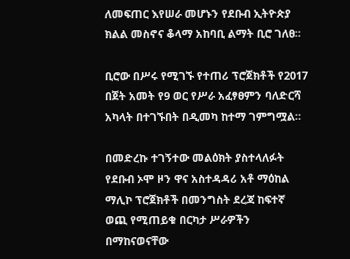ለመፍጠር እየሠራ መሆኑን የደቡብ ኢትዮጵያ ክልል መስኖና ቆላማ አከባቢ ልማት ቢሮ ገለፀ።

ቢሮው በሥሩ የሚገኙ የተጠሪ ፕሮጀክቶች የ2017 በጀት አመት የ9 ወር የሥራ አፈፃፀምን ባለድርሻ አካላት በተገኙበት በዲመካ ከተማ ገምግሟል።

በመድረኩ ተገኝተው መልዕክት ያስተላለፉት የደቡብ ኦሞ ዞን ዋና አስተዳዳሪ አቶ ማዕከል ማሊኮ ፕሮጀክቶች በመንግስት ደረጃ ከፍተኛ ወጪ የሚጠይቁ በርካታ ሥራዎችን በማከናወናቸው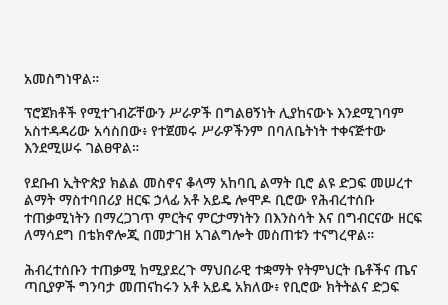አመስግነዋል።

ፕሮጀክቶች የሚተገብሯቸውን ሥራዎች በግልፀኝነት ሊያከናውኑ እንደሚገባም አስተዳዳሪው አሳስበው፥ የተጀመሩ ሥራዎችንም በባለቤትነት ተቀናጅተው እንደሚሠሩ ገልፀዋል።

የደቡብ ኢትዮጵያ ክልል መስኖና ቆላማ አከባቢ ልማት ቢሮ ልዩ ድጋፍ መሠረተ ልማት ማስተባበሪያ ዘርፍ ኃላፊ አቶ አይዴ ሎሞዶ ቢሮው የሕብረተሰቡ ተጠቃሚነትን በማረጋገጥ ምርትና ምርታማነትን በእንስሳት እና በግብርናው ዘርፍ ለማሳደግ በቴክኖሎጂ በመታገዘ አገልግሎት መስጠቱን ተናግረዋል።

ሕብረተሰቡን ተጠቃሚ ከሚያደረጉ ማህበራዊ ተቋማት የትምህርት ቤቶችና ጤና ጣቢያዎች ግንባታ መጠናከሩን አቶ አይዴ አክለው፥ የቢሮው ክትትልና ድጋፍ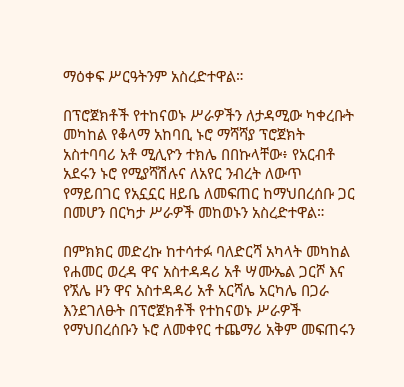ማዕቀፍ ሥርዓትንም አስረድተዋል።

በፕሮጀክቶች የተከናወኑ ሥራዎችን ለታዳሚው ካቀረቡት መካከል የቆላማ አከባቢ ኑሮ ማሻሻያ ፕሮጀክት አስተባባሪ አቶ ሚሊዮን ተክሌ በበኩላቸው፥ የአርብቶ አደሩን ኑሮ የሚያሻሽሉና ለአየር ንብረት ለውጥ የማይበገር የአኗኗር ዘይቤ ለመፍጠር ከማህበረሰቡ ጋር በመሆን በርካታ ሥራዎች መከወኑን አስረድተዋል።

በምክክር መድረኩ ከተሳተፉ ባለድርሻ አካላት መካከል የሐመር ወረዳ ዋና አስተዳዳሪ አቶ ሣሙኤል ጋርሾ እና የኧሌ ዞን ዋና አስተዳዳሪ አቶ አርሻሌ አርካሌ በጋራ እንደገለፁት በፕሮጀክቶች የተከናወኑ ሥራዎች የማህበረሰቡን ኑሮ ለመቀየር ተጨማሪ አቅም መፍጠሩን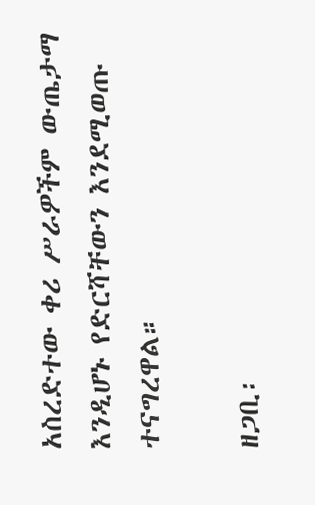አስረድተው ቀሪ ሥራዎችም ውጤታማ እንዲሆኑ የድርሻቸውን እንደሚወጡ ተናግረዋል።

ዘጋቢ፡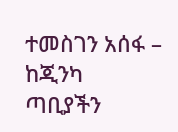ተመስገን አሰፋ – ከጂንካ ጣቢያችን